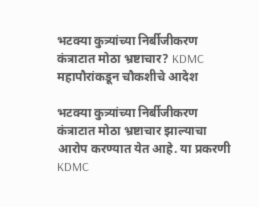भटक्या कुत्र्यांच्या निर्बीजीकरण कंत्राटात मोठा भ्रष्टाचार? KDMC महापौरांकडून चौकशीचे आदेश

भटक्या कुत्र्यांच्या निर्बीजीकरण कंत्राटात मोठा भ्रष्टाचार झाल्याचा आरोप करण्यात येत आहे. या प्रकरणी KDMC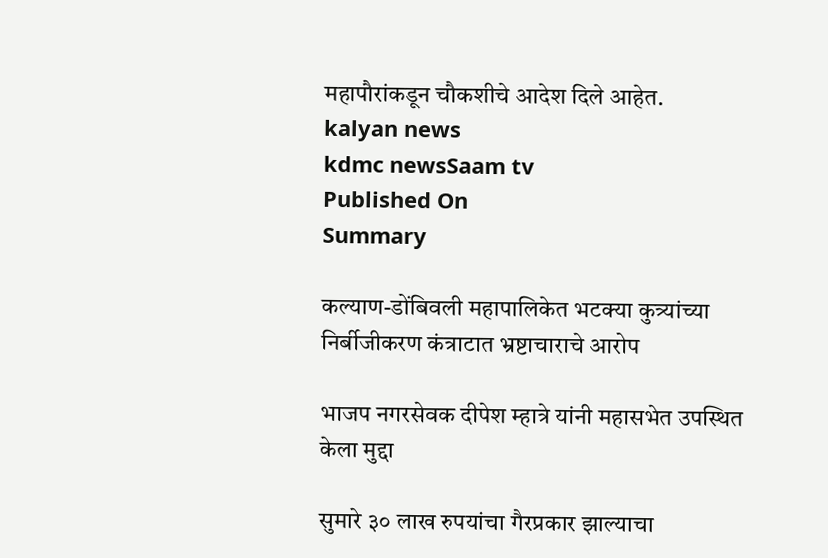महापौरांकडून चौकशीचे आदेश दिले आहेत.
kalyan news
kdmc newsSaam tv
Published On
Summary

कल्याण-डोंबिवली महापालिकेत भटक्या कुत्र्यांच्या निर्बीजीकरण कंत्राटात भ्रष्टाचाराचे आरोप

भाजप नगरसेवक दीपेश म्हात्रे यांनी महासभेत उपस्थित केला मुद्दा

सुमारे ३० लाख रुपयांचा गैरप्रकार झाल्याचा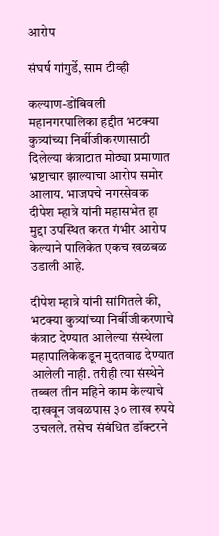आरोप

संघर्ष गांगुर्डे, साम टीव्ही

कल्याण-डोंबिवली महानगरपालिका हद्दीत भटक्या कुत्र्यांच्या निर्बीजीकरणासाठी दिलेल्या कंत्राटात मोठ्या प्रमाणात भ्रष्टाचार झाल्याचा आरोप समोर आलाय. भाजपचे नगरसेवक दीपेश म्हात्रे यांनी महासभेत हा मुद्दा उपस्थित करत गंभीर आरोप केल्याने पालिकेत एकच खळबळ उडाली आहे.

दीपेश म्हात्रे यांनी सांगितले की, भटक्या कुत्र्यांच्या निर्बीजीकरणाचे कंत्राट देण्यात आलेल्या संस्थेला महापालिकेकडून मुदतवाढ देण्यात आलेली नाही. तरीही त्या संस्थेने तब्बल तीन महिने काम केल्याचे दाखवून जवळपास ३० लाख रुपये उचलले. तसेच संबंधित डॉक्टरने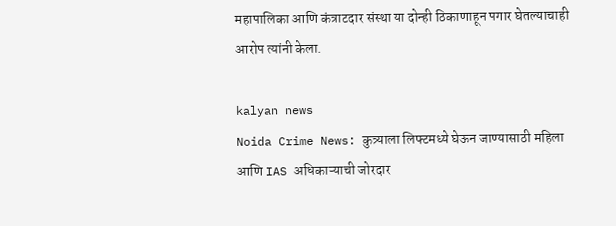महापालिका आणि कंत्राटदार संस्था या दोन्ही ठिकाणाहून पगार घेतल्याचाही आरोप त्यांनी केला.

kalyan news
Noida Crime News: कुत्र्याला लिफ्टमध्ये घेऊन जाण्यासाठी महिला आणि IAS अधिकाऱ्याची जोरदार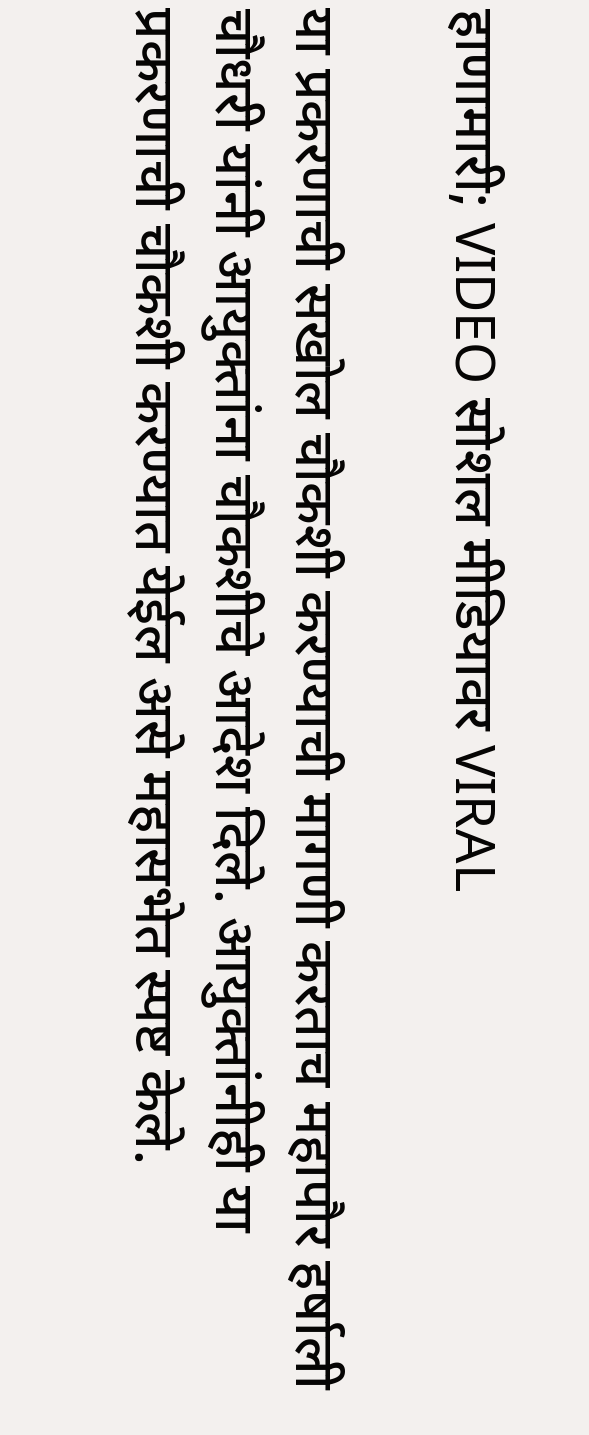हाणामारी; VIDEO सोशल मीडियावर VIRAL

या प्रकरणाची सखोल चौकशी करण्याची मागणी करताच महापौर हर्षाली चौधरी यांनी आयुक्तांना चौकशीचे आदेश दिले. आयुक्तांनीही या प्रकरणाची चौकशी करण्यात येईल असे महासभेत स्पष्ट केले.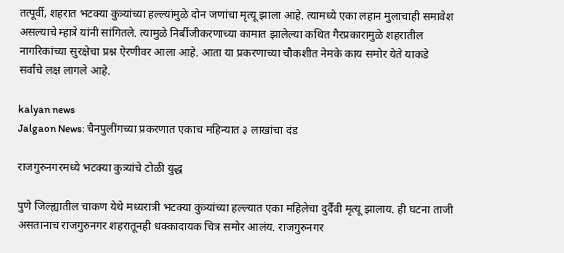तत्पूर्वी, शहरात भटक्या कुत्र्यांच्या हल्ल्यांमुळे दोन जणांचा मृत्यू झाला आहे. त्यामध्ये एका लहान मुलाचाही समावेश असल्याचे म्हात्रे यांनी सांगितले. त्यामुळे निर्बीजीकरणाच्या कामात झालेल्या कथित गैरप्रकारामुळे शहरातील नागरिकांच्या सुरक्षेचा प्रश्न ऐरणीवर आला आहे. आता या प्रकरणाच्या चौकशीत नेमके काय समोर येते याकडे सर्वांचे लक्ष लागले आहे.

kalyan news
Jalgaon News: चैनपुलींगच्या प्रकरणात एकाच महिन्यात ३ लाखांचा दंड

राजगुरुनगरमध्ये भटक्या कुत्र्यांचे टोळी युद्ध

पुणे जिल्ह्यातील चाकण येथे मध्यरात्री भटक्या कुत्र्यांच्या हल्ल्यात एका महिलेचा दुर्दैवी मृत्यू झालाय. ही घटना ताजी असतानाच राजगुरुनगर शहरातूनही धक्कादायक चित्र समोर आलंय. राजगुरुनगर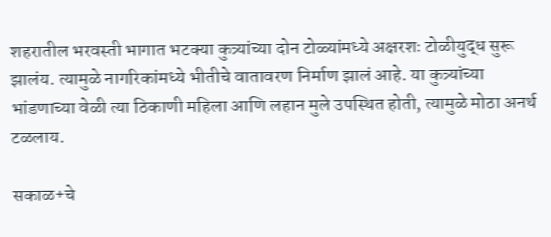शहरातील भरवस्ती भागात भटक्या कुत्र्यांच्या दोन टोळ्यांमध्ये अक्षरशः टोळीयुद्ध सुरू झालंय. त्यामुळे नागरिकांमध्ये भीतीचे वातावरण निर्माण झालं आहे. या कुत्र्यांच्या भांडणाच्या वेळी त्या ठिकाणी महिला आणि लहान मुले उपस्थित होती, त्यामुळे मोठा अनर्थ टळलाय.

सकाळ+चे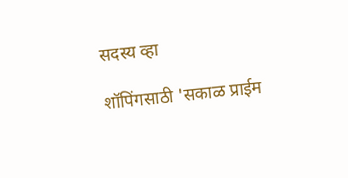सदस्य व्हा

शॉपिंगसाठी 'सकाळ प्राईम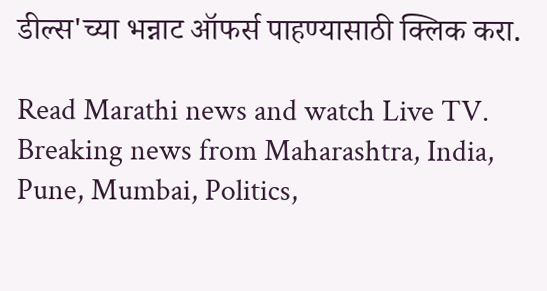डील्स'च्या भन्नाट ऑफर्स पाहण्यासाठी क्लिक करा.

Read Marathi news and watch Live TV. Breaking news from Maharashtra, India, Pune, Mumbai, Politics,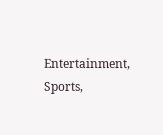Entertainment, Sports,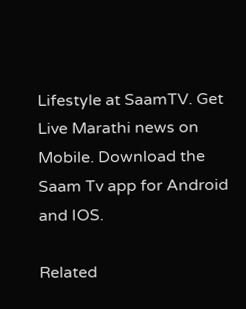Lifestyle at SaamTV. Get Live Marathi news on Mobile. Download the Saam Tv app for Android and IOS.

Related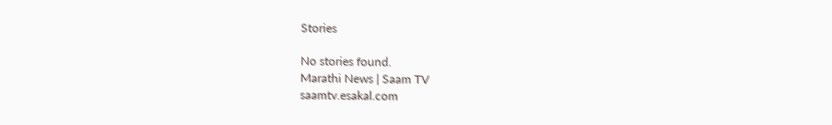Stories

No stories found.
Marathi News | Saam TV
saamtv.esakal.com